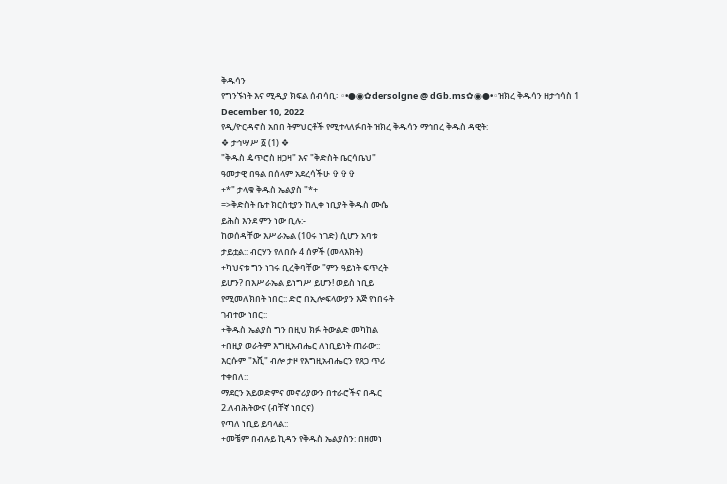ቅዱሳን
የግንኙነት እና ሚዲያ ክፍል ሰብሳቢ፡ ◦•●◉✿dersolgne @ dGb.ms✿◉●•◦ዝክረ ቅዱሳን ዘታኅሳስ 1
December 10, 2022
የዲ/ዮርዳኖስ አበበ ትምህርቶች የሚተላለፉበት ዝክረ ቅዱሳን ማኅበረ ቅዱስ ዳዊት:
❖ ታኅሣሥ ፩ (1) ❖
"ቅዱስ ዼጥሮስ ዘጋዛ" እና "ቅድስት ቤርሳቤህ"
ዓመታዊ በዓል በሰላም አደረሳችሁ ✞✞✞
+*" ታላቁ ቅዱስ ኤልያስ "*+
=>ቅድስት ቤተ ክርስቲያን ከሊቀ ነቢያት ቅዱስ ሙሴ
ይሕስ እንደ ምን ነው ቢሉ:-
ከወሰዳቸው እሥራኤል (10ሩ ነገድ) ሲሆን አባቱ
ታይቷል:: ብርሃን የለበሱ 4 ሰዎች (መላእክት)
+ካህናቱ ግን ነገሩ ቢረቅባቸው "ምን ዓይነት ፍጥረት
ይሆን? በእሥራኤል ይነግሥ ይሆን! ወይስ ነቢይ
የሚመለክበት ነበር:: ድሮ በኢሎፍላውያን እጅ የነበሩት
ገብተው ነበር::
+ቅዱስ ኤልያስ ግን በዚህ ክፉ ትውልድ መካከል
+በዚያ ወራትም እግዚአብሔር ለነቢይነት ጠራው::
እርሱም "እሺ" ብሎ ታዞ የእግዚአብሔርን የጸጋ ጥሪ
ተቀበለ::
ማደርን አይወድምና መኖሪያውን በተራሮችና በዱር
2.ለብሕትውና (ብቸኛ ነበርና)
የጣለ ነቢይ ይባላል::
+መቼም በብሉይ ኪዳን የቅዱስ ኤልያስን: በዘመነ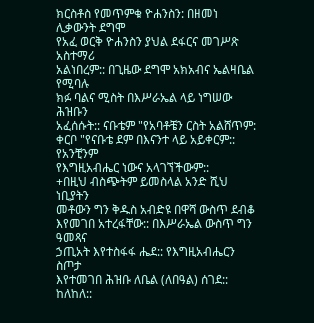ክርስቶስ የመጥምቁ ዮሐንስን: በዘመነ ሊቃውንት ደግሞ
የአፈ ወርቅ ዮሐንስን ያህል ደፋርና መገሥጽ አስተማሪ
አልነበረም:: በጊዜው ደግሞ አክአብና ኤልዛቤል የሚባሉ
ክፉ ባልና ሚስት በእሥራኤል ላይ ነግሠው ሕዝቡን
አፈሰሱት:: ናቡቴም "የአባቶቼን ርስት አልሸጥም:
ቀርቦ "የናቡቴ ደም በእናንተ ላይ አይቀርም:: የአንቺንም
የእግዚአብሔር ነውና አላገኘችውም::
+በዚህ ብስጭትም ይመስላል አንድ ሺህ ነቢያትን
መቶውን ግን ቅዱስ አብድዩ በዋሻ ውስጥ ደብቆ
እየመገበ አተረፋቸው:: በእሥራኤል ውስጥ ግን ዓመጻና
ኃጢአት እየተስፋፋ ሔደ:: የእግዚአብሔርን ስጦታ
እየተመገበ ሕዝቡ ለቤል (ለበዓል) ሰገደ::
ከለከለ::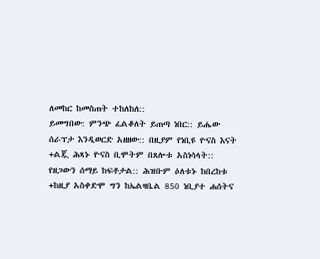ለመከር ከመስጠት ተከለከለ::
ይመግበው: ምንጭ ፈልቆለት ይጠጣ ነበር:: ይሔው
ሰራፕታ እንዲወርድ አዘዘው:: በዚያም የነቢዩ ዮናስ እናት
+ልጇ ሕጻኑ ዮናስ ቢሞትም በጸሎቱ አስነሳላት::
የዘጋውን ሰማይ ከፍቶታል:: ሕዝቡም ዕለቱኑ ከበረከቱ
+ከዚያ አስቀድሞ ግን ከኤልዛቤል 850 ነቢያተ ሐሰትና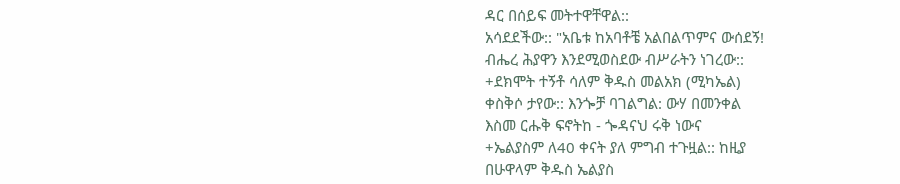ዳር በሰይፍ መትተዋቸዋል::
አሳደደችው:: "አቤቱ ከአባቶቼ አልበልጥምና ውሰደኝ!
ብሔረ ሕያዋን እንደሚወስደው ብሥራትን ነገረው::
+ደክሞት ተኝቶ ሳለም ቅዱስ መልአክ (ሚካኤል)
ቀስቅሶ ታየው:: እንጐቻ ባገልግል: ውሃ በመንቀል
እስመ ርሑቅ ፍኖትከ - ጐዳናህ ሩቅ ነውና
+ኤልያስም ለ40 ቀናት ያለ ምግብ ተጉዟል:: ከዚያ
በሁዋላም ቅዱስ ኤልያስ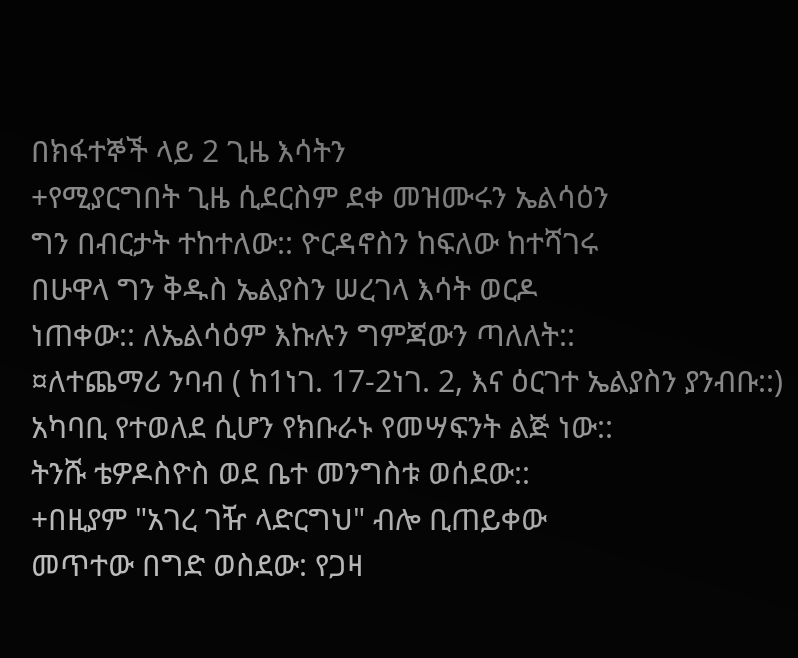በክፋተኞች ላይ 2 ጊዜ እሳትን
+የሚያርግበት ጊዜ ሲደርስም ደቀ መዝሙሩን ኤልሳዕን
ግን በብርታት ተከተለው:: ዮርዳኖስን ከፍለው ከተሻገሩ
በሁዋላ ግን ቅዱስ ኤልያስን ሠረገላ እሳት ወርዶ
ነጠቀው:: ለኤልሳዕም እኩሉን ግምጃውን ጣለለት::
¤ለተጨማሪ ንባብ ( ከ1ነገ. 17-2ነገ. 2, እና ዕርገተ ኤልያስን ያንብቡ::)
አካባቢ የተወለደ ሲሆን የክቡራኑ የመሣፍንት ልጅ ነው::
ትንሹ ቴዎዶስዮስ ወደ ቤተ መንግስቱ ወሰደው::
+በዚያም "አገረ ገዥ ላድርግህ" ብሎ ቢጠይቀው
መጥተው በግድ ወስደው: የጋዛ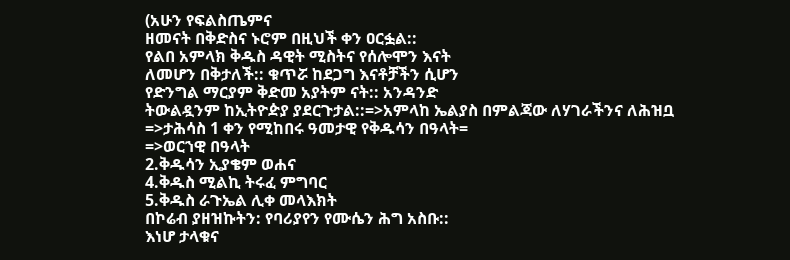(አሁን የፍልስጤምና
ዘመናት በቅድስና ኑሮም በዚህች ቀን ዐርፏል::
የልበ አምላክ ቅዱስ ዳዊት ሚስትና የሰሎሞን እናት
ለመሆን በቅታለች:: ቁጥሯ ከደጋግ እናቶቻችን ሲሆን
የድንግል ማርያም ቅድመ አያትም ናት:: አንዳንድ
ትውልዷንም ከኢትዮዽያ ያደርጉታል::=>አምላከ ኤልያስ በምልጃው ለሃገራችንና ለሕዝቧ
=>ታሕሳስ 1 ቀን የሚከበሩ ዓመታዊ የቅዱሳን በዓላት=
=>ወርኀዊ በዓላት
2.ቅዱሳን ኢያቄም ወሐና
4.ቅዱስ ሚልኪ ትሩፈ ምግባር
5.ቅዱስ ራጉኤል ሊቀ መላእክት
በኮሬብ ያዘዝኩትን: የባሪያየን የሙሴን ሕግ አስቡ::
እነሆ ታላቁና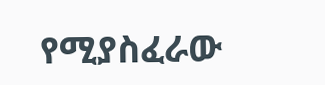የሚያስፈራው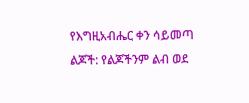የእግዚአብሔር ቀን ሳይመጣ
ልጆች: የልጆችንም ልብ ወደ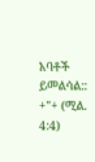አባቶች ይመልሳል:: +"+ (ሚል. 4:4)